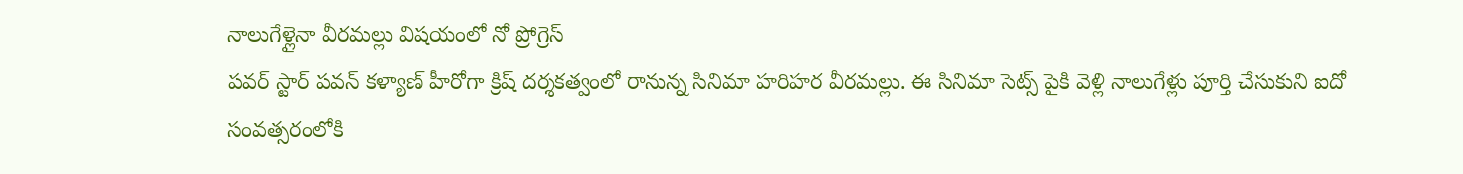నాలుగేళ్లైనా వీరమల్లు విషయంలో నో ప్రోగ్రెస్
పవర్ స్టార్ పవన్ కళ్యాణ్ హీరోగా క్రిష్ దర్శకత్వంలో రానున్న సినిమా హరిహర వీరమల్లు. ఈ సినిమా సెట్స్ పైకి వెళ్లి నాలుగేళ్లు పూర్తి చేసుకుని ఐదో సంవత్సరంలోకి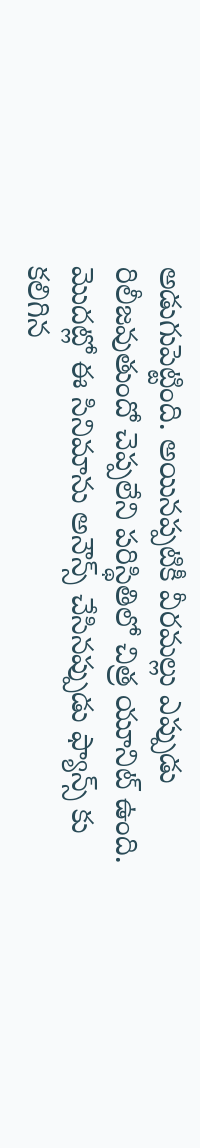అడుగుపెట్టింది. అయినప్పటికీ వీరమల్లు ఎప్పుడు రిలీజవుతుందో చెప్పలేని పరిస్థితిలో చిత్ర యూనిట్ ఉంది. మొదట్లో ఈ సినిమాను అనౌన్స్ చేసినప్పుడు ఫ్యాన్స్ కు కలిగిన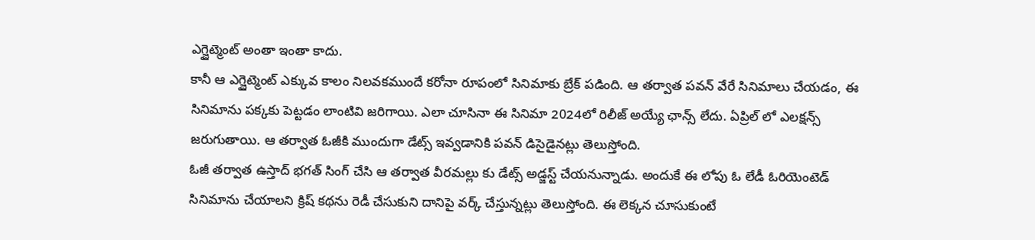ఎగ్జైట్మెంట్ అంతా ఇంతా కాదు.
కానీ ఆ ఎగ్జైట్మెంట్ ఎక్కువ కాలం నిలవకముందే కరోనా రూపంలో సినిమాకు బ్రేక్ పడింది. ఆ తర్వాత పవన్ వేరే సినిమాలు చేయడం, ఈ సినిమాను పక్కకు పెట్టడం లాంటివి జరిగాయి. ఎలా చూసినా ఈ సినిమా 2024లో రిలీజ్ అయ్యే ఛాన్స్ లేదు. ఏప్రిల్ లో ఎలక్షన్స్ జరుగుతాయి. ఆ తర్వాత ఓజీకి ముందుగా డేట్స్ ఇవ్వడానికి పవన్ డిసైడైనట్లు తెలుస్తోంది.
ఓజీ తర్వాత ఉస్తాద్ భగత్ సింగ్ చేసి ఆ తర్వాత వీరమల్లు కు డేట్స్ అడ్జస్ట్ చేయనున్నాడు. అందుకే ఈ లోపు ఓ లేడీ ఓరియెంటెడ్ సినిమాను చేయాలని క్రిష్ కథను రెడీ చేసుకుని దానిపై వర్క్ చేస్తున్నట్లు తెలుస్తోంది. ఈ లెక్కన చూసుకుంటే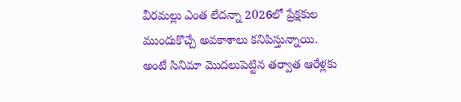వీరమల్లు ఎంత లేదన్నా 2026లో ప్రేక్షకుల ముందుకొచ్చే అవకాశాలు కనిపిస్తున్నాయి. అంటే సినిమా మొదలుపెట్టిన తర్వాత ఆరేళ్లకు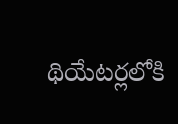థియేటర్లలోకి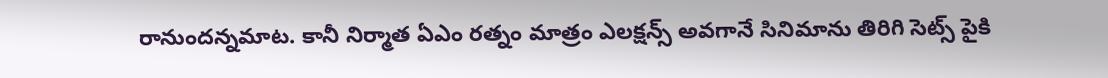రానుందన్నమాట. కానీ నిర్మాత ఏఎం రత్నం మాత్రం ఎలక్షన్స్ అవగానే సినిమాను తిరిగి సెట్స్ పైకి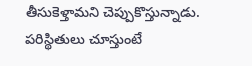తీసుకెళ్తామని చెప్పుకొస్తున్నాడు. పరిస్థితులు చూస్తుంటే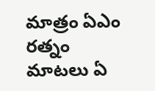మాత్రం ఏఎం రత్నం మాటలు ఏ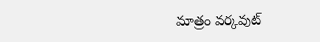మాత్రం వర్కవుట్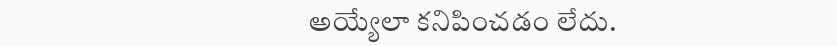అయ్యేలా కనిపించడం లేదు.